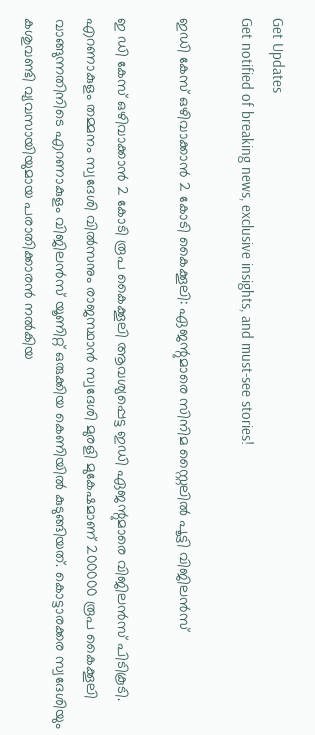Get Updates
Get notified of breaking news, exclusive insights, and must-see stories!

ഇഡി കേസ് ഒഴിവാക്കാൻ 2 കോടി കൈക്കൂലി: ഏജന്റുമാരെ സിനിമ സ്റ്റൈലില്‍ പൂട്ടി വിജിലന്‍സ്

ഇ ഡി കേസ് ഒഴിവാക്കാൻ 2 കോടി രൂപ കൈക്കൂലി ആവശ്യപ്പെട്ട ഇഡി ഏജന്റുമാരെ വിജിലൻസ് പിടികൂടി. എറണാകുളം തമ്മനം സ്വദേശി വിൽസനും രാജസ്ഥാൻ സ്വദേശി മുരളി മുകേഷമാണ് 200000 രൂപ കൈക്കൂലി വാങ്ങുന്നതിനിടെ എറണാകുളം വിജിലൻസ് യൂണിറ്റ് ഒരുക്കിയ കെണിയിൽ കുടുങ്ങിയത്. കൊട്ടാരക്കര സ്വദേശിയും കശുവണ്ടി വ്യവസായിയുമായ പരാതിക്കാരന്‍ നല്‍കിയ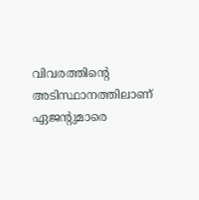വിവരത്തിന്റെ അടിസ്ഥാനത്തിലാണ് ഏജന്റുമാരെ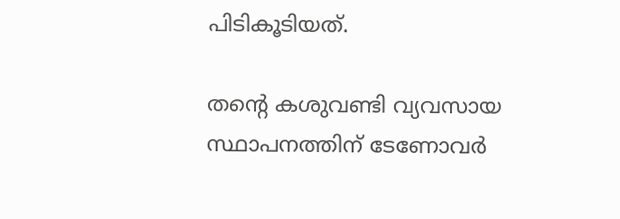പിടികൂടിയത്.

തന്റെ കശുവണ്ടി വ്യവസായ സ്ഥാപനത്തിന് ടേണോവർ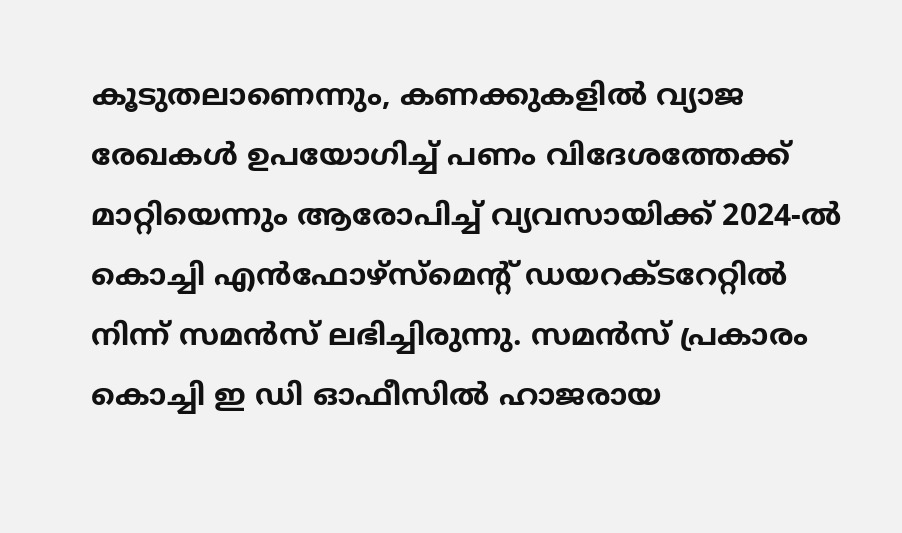കൂടുതലാണെന്നും, കണക്കുകളിൽ വ്യാജ രേഖകൾ ഉപയോഗിച്ച് പണം വിദേശത്തേക്ക് മാറ്റിയെന്നും ആരോപിച്ച് വ്യവസായിക്ക് 2024-ൽ കൊച്ചി എൻഫോഴ്സ്മെന്റ് ഡയറക്ടറേറ്റിൽ നിന്ന് സമൻസ് ലഭിച്ചിരുന്നു. സമൻസ് പ്രകാരം കൊച്ചി ഇ ഡി ഓഫീസിൽ ഹാജരായ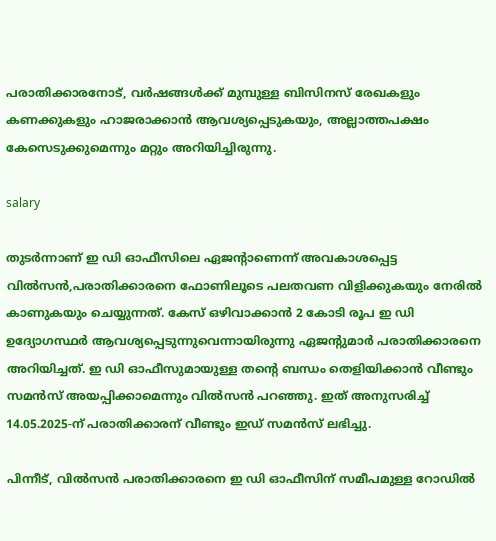പരാതിക്കാരനോട്, വർഷങ്ങൾക്ക് മുമ്പുള്ള ബിസിനസ് രേഖകളും കണക്കുകളും ഹാജരാക്കാൻ ആവശ്യപ്പെടുകയും, അല്ലാത്തപക്ഷം കേസെടുക്കുമെന്നും മറ്റും അറിയിച്ചിരുന്നു.

salary

തുടർന്നാണ് ഇ ഡി ഓഫീസിലെ ഏജന്റാണെന്ന് അവകാശപ്പെട്ട വിൽസൻ,പരാതിക്കാരനെ ഫോണിലൂടെ പലതവണ വിളിക്കുകയും നേരിൽ കാണുകയും ചെയ്യുന്നത്. കേസ് ഒഴിവാക്കാൻ 2 കോടി രൂപ ഇ ഡി ഉദ്യോഗസ്ഥർ ആവശ്യപ്പെടുന്നുവെന്നായിരുന്നു ഏജന്റുമാർ പരാതിക്കാരനെ അറിയിച്ചത്. ഇ ഡി ഓഫീസുമായുള്ള തന്റെ ബന്ധം തെളിയിക്കാൻ വീണ്ടും സമൻസ് അയപ്പിക്കാമെന്നും വിൽസൻ പറഞ്ഞു. ഇത് അനുസരിച്ച് 14.05.2025-ന് പരാതിക്കാരന് വീണ്ടും ഇഡ് സമൻസ് ലഭിച്ചു.

പിന്നീട്, വിൽസൻ പരാതിക്കാരനെ ഇ ഡി ഓഫീസിന് സമീപമുള്ള റോഡിൽ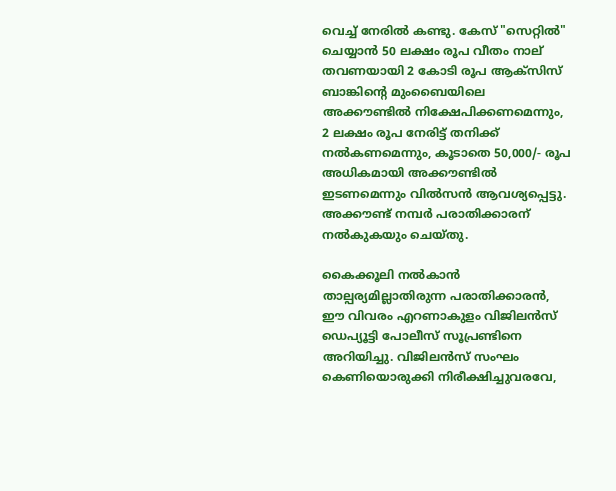വെച്ച് നേരില്‍ കണ്ടു. കേസ് "സെറ്റിൽ" ചെയ്യാൻ 50 ലക്ഷം രൂപ വീതം നാല് തവണയായി 2 കോടി രൂപ ആക്സിസ് ബാങ്കിന്റെ മുംബൈയിലെ അക്കൗണ്ടിൽ നിക്ഷേപിക്കണമെന്നും, 2 ലക്ഷം രൂപ നേരിട്ട് തനിക്ക് നൽകണമെന്നും, കൂടാതെ 50,000/- രൂപ അധികമായി അക്കൗണ്ടിൽ ഇടണമെന്നും വിൽസൻ ആവശ്യപ്പെട്ടു. അക്കൗണ്ട് നമ്പർ പരാതിക്കാരന് നൽകുകയും ചെയ്തു.

കൈക്കൂലി നൽകാൻ താല്പര്യമില്ലാതിരുന്ന പരാതിക്കാരൻ, ഈ വിവരം എറണാകുളം വിജിലൻസ് ഡെപ്യൂട്ടി പോലീസ് സൂപ്രണ്ടിനെ അറിയിച്ചു. വിജിലൻസ് സംഘം കെണിയൊരുക്കി നിരീക്ഷിച്ചുവരവേ,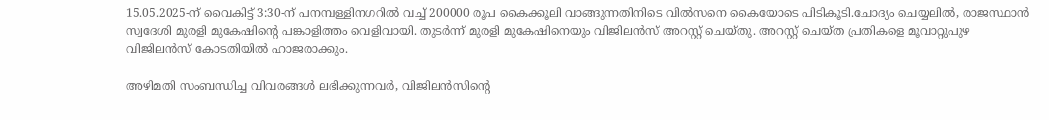15.05.2025-ന് വൈകിട്ട് 3:30-ന് പനമ്പള്ളിനഗറിൽ വച്ച് 200000 രൂപ കൈക്കൂലി വാങ്ങുന്നതിനിടെ വിൽസനെ കൈയോടെ പിടികൂടി.ചോദ്യം ചെയ്യലിൽ, രാജസ്ഥാൻ സ്വദേശി മുരളി മുകേഷിന്റെ പങ്കാളിത്തം വെളിവായി. തുടർന്ന് മുരളി മുകേഷിനെയും വിജിലൻസ് അറസ്റ്റ് ചെയ്തു. അറസ്റ്റ് ചെയ്ത പ്രതികളെ മൂവാറ്റുപുഴ വിജിലൻസ് കോടതിയിൽ ഹാജരാക്കും.

അഴിമതി സംബന്ധിച്ച വിവരങ്ങൾ ലഭിക്കുന്നവർ, വിജിലൻസിന്റെ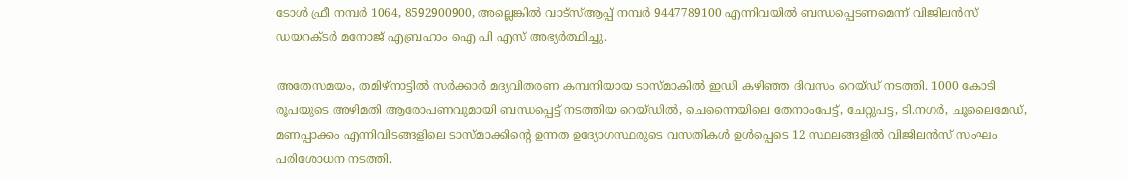ടോൾ ഫ്രീ നമ്പർ 1064, 8592900900, അല്ലെങ്കിൽ വാട്സ്‌ആപ്പ് നമ്പർ 9447789100 എന്നിവയിൽ ബന്ധപ്പെടണമെന്ന് വിജിലൻസ് ഡയറക്ടർ മനോജ് എബ്രഹാം ഐ പി എസ് അഭ്യർത്ഥിച്ചു.

അതേസമയം, തമിഴ്‌നാട്ടിൽ സർക്കാർ മദ്യവിതരണ കമ്പനിയായ ടാസ്മാകിൽ ഇഡി കഴിഞ്ഞ ദിവസം റെയ്ഡ് നടത്തി. 1000 കോടി രൂപയുടെ അഴിമതി ആരോപണവുമായി ബന്ധപ്പെട്ട് നടത്തിയ റെയ്ഡിൽ, ചെന്നൈയിലെ തേനാംപേട്ട്, ചേറ്റുപട്ട, ടി.നഗർ, ചൂലൈമേഡ്, മണപ്പാക്കം എന്നിവിടങ്ങളിലെ ടാസ്മാക്കിന്റെ ഉന്നത ഉദ്യോഗസ്ഥരുടെ വസതികൾ ഉൾപ്പെടെ 12 സ്ഥലങ്ങളിൽ വിജിലൻസ് സംഘം പരിശോധന നടത്തി.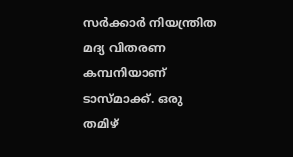സർക്കാർ നിയന്ത്രിത മദ്യ വിതരണ കമ്പനിയാണ് ടാസ്മാക്ക്. ഒരു തമിഴ്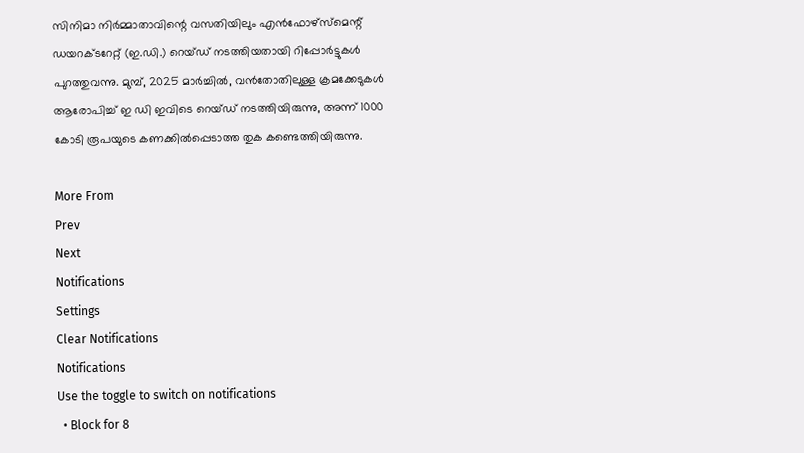സിനിമാ നിർമ്മാതാവിന്റെ വസതിയിലും എൻഫോഴ്‌സ്‌മെന്റ് ഡയറക്ടറേറ്റ് (ഇ.ഡി.) റെയ്ഡ് നടത്തിയതായി റിപ്പോർട്ടുകൾ പുറത്തുവന്നു. മുമ്പ്, 2025 മാർച്ചിൽ, വൻതോതിലുള്ള ക്രമക്കേടുകൾ ആരോപിച്ച് ഇ ഡി ഇവിടെ റെയ്ഡ് നടത്തിയിരുന്നു, അന്ന് 1000 കോടി രൂപയുടെ കണക്കിൽപ്പെടാത്ത തുക കണ്ടെത്തിയിരുന്നു.

More From
Prev
Next
Notifications
Settings
Clear Notifications
Notifications
Use the toggle to switch on notifications
  • Block for 8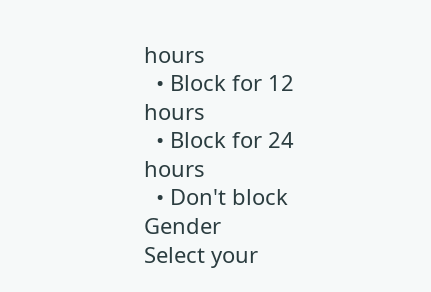hours
  • Block for 12 hours
  • Block for 24 hours
  • Don't block
Gender
Select your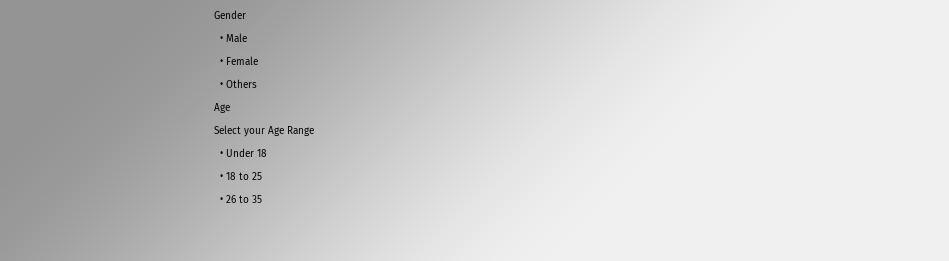Gender
  • Male
  • Female
  • Others
Age
Select your Age Range
  • Under 18
  • 18 to 25
  • 26 to 35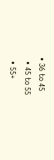• 36 to 45
  • 45 to 55
  • 55+